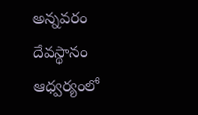అన్నవరం దేవస్థానం ఆధ్వర్యంలో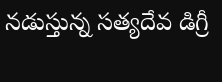నడుస్తున్న సత్యదేవ డిగ్రీ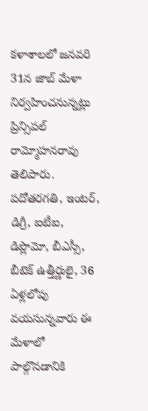కళాశాలలో జనవరి 31న జాబ్ మేళా నిర్వహించనున్నట్లు ప్రిన్సిపల్ రామ్మోహనరావు తెలిపారు. పదోతరగతి, ఇంటర్, డిగ్రీ, ఐటీఐ, డిప్లొమో, బీఎస్సీ, బీటెక్ ఉత్తీర్ణులై, 36 ఏళ్లలోపు వయసున్నవారు ఈ మేళాలో పాల్గొనడానికి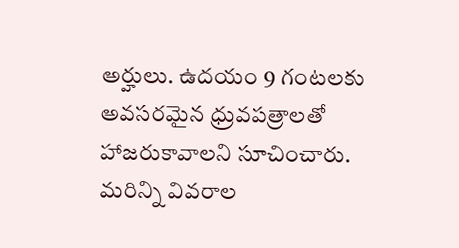అర్హులు. ఉదయం 9 గంటలకు అవసరమైన ధ్రువపత్రాలతో హాజరుకావాలని సూచించారు. మరిన్ని వివరాల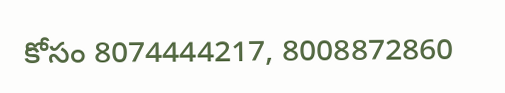కోసం 8074444217, 8008872860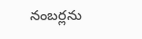నంబర్లను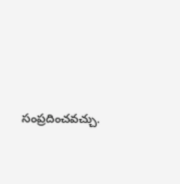సంప్రదించవచ్చు.